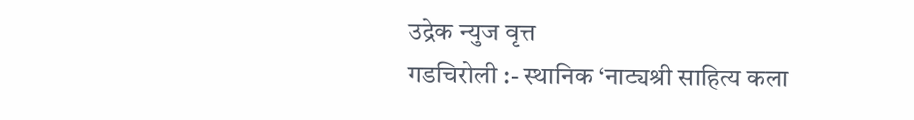उद्रेक न्युज वृत्त
गडचिरोली :- स्थानिक ‘नाट्यश्री साहित्य कला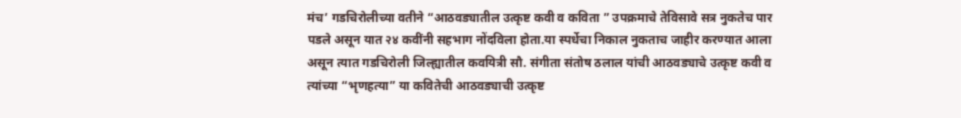मंच’ गडचिरोलीच्या वतीने “आठवड्यातील उत्कृष्ट कवी व कविता ” उपक्रमाचे तेविसावे सत्र नुकतेच पार पडले असून यात २४ कवींनी सहभाग नोंदविला होता.या स्पर्धेचा निकाल नुकताच जाहीर करण्यात आला असून त्यात गडचिरोली जिल्ह्यातील कवयित्री सौ. संगीता संतोष ठलाल यांची आठवड्याचे उत्कृष्ट कवी व त्यांच्या “भृणहत्या” या कवितेची आठवड्याची उत्कृष्ट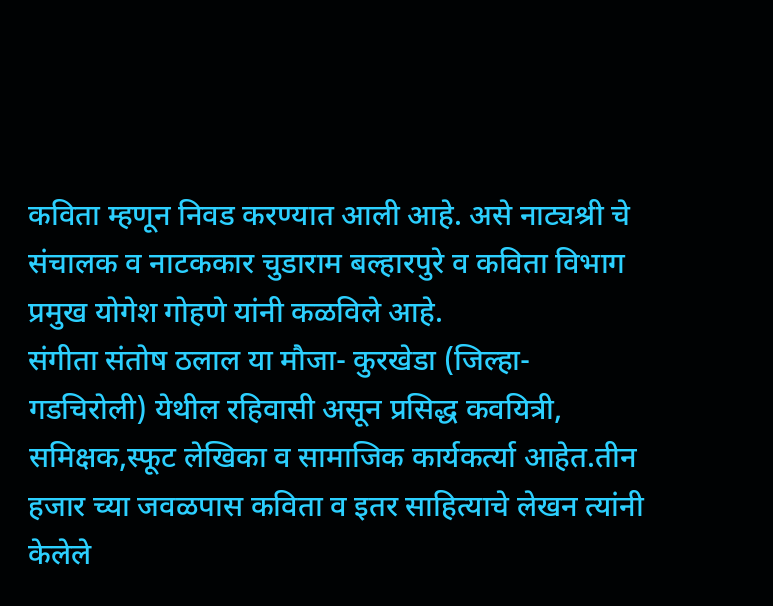कविता म्हणून निवड करण्यात आली आहे. असे नाट्यश्री चे संचालक व नाटककार चुडाराम बल्हारपुरे व कविता विभाग प्रमुख योगेश गोहणे यांनी कळविले आहे.
संगीता संतोष ठलाल या मौजा- कुरखेडा (जिल्हा- गडचिरोली) येथील रहिवासी असून प्रसिद्ध कवयित्री, समिक्षक,स्फूट लेखिका व सामाजिक कार्यकर्त्या आहेत.तीन हजार च्या जवळपास कविता व इतर साहित्याचे लेखन त्यांनी केलेले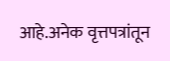आहे.अनेक वृत्तपत्रांतून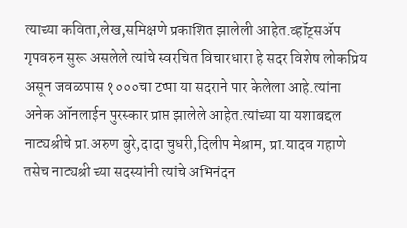त्याच्या कविता,लेख,समिक्षणे प्रकाशित झालेली आहेत.व्हॉट्सॲप गृपवरुन सुरू असलेले त्यांचे स्वरचित विचारधारा हे सदर विशेष लोकप्रिय असून जवळपास १०००चा टप्पा या सदराने पार केलेला आहे.त्यांना अनेक ऑनलाईन पुरस्कार प्राप्त झालेले आहेत.त्यांच्या या यशाबद्दल नाट्यश्रीचे प्रा.अरुण बुरे,दादा चुधरी,दिलीप मेश्राम, प्रा.यादव गहाणे तसेच नाट्यश्री च्या सदस्यांनी त्यांचे अभिनंदन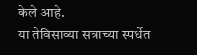केले आहे.
या तेविसाव्या सत्राच्या स्पर्धेत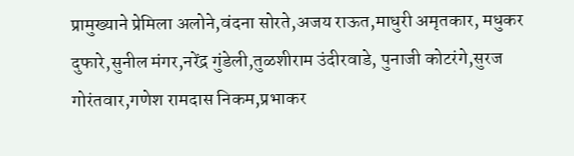प्रामुख्याने प्रेमिला अलोने,वंदना सोरते,अजय राऊत,माधुरी अमृतकार, मधुकर दुफारे,सुनील मंगर,नरेंद्र गुंडेली,तुळशीराम उंदीरवाडे, पुनाजी कोटरंगे,सुरज गोरंतवार,गणेश रामदास निकम,प्रभाकर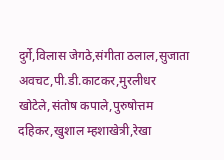दुर्गे,विलास जेगठे,संगीता ठलाल,सुजाता अवचट,पी.डी.काटकर,मुरलीधर खोटेले,संतोष कपाले,पुरुषोत्तम दहिकर,खुशाल म्हशाखेत्री,रेखा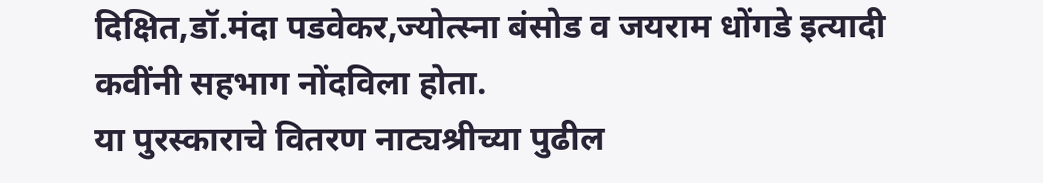दिक्षित,डॉ.मंदा पडवेकर,ज्योत्स्ना बंसोड व जयराम धोंगडे इत्यादी कवींनी सहभाग नोंदविला होता.
या पुरस्काराचे वितरण नाट्यश्रीच्या पुढील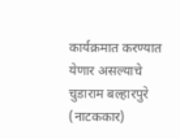कार्यक्रमात करण्यात येणार असल्याचे चुडाराम बल्हारपुरे (नाटककार)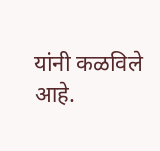यांनी कळविले आहे.